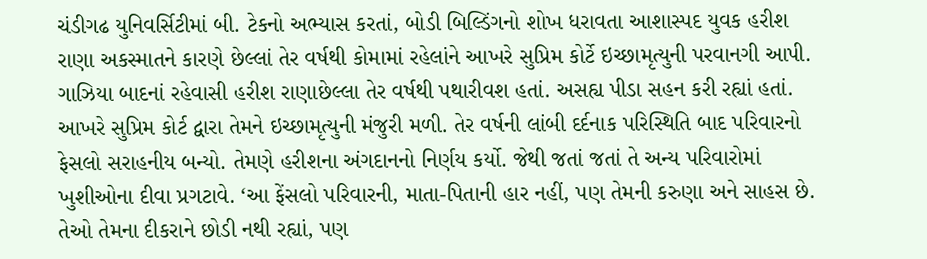ચંડીગઢ યુનિવર્સિટીમાં બી. ટેકનો અભ્યાસ કરતાં, બોડી બિલ્ડિંગનો શોખ ધરાવતા આશાસ્પદ યુવક હરીશ રાણા અકસ્માતને કારણે છેલ્લાં તેર વર્ષથી કોમામાં રહેલાંને આખરે સુપ્રિમ કોર્ટે ઇચ્છામૃત્યુની પરવાનગી આપી. ગાઝિયા બાદનાં રહેવાસી હરીશ રાણાછેલ્લા તેર વર્ષથી પથારીવશ હતાં. અસહ્ય પીડા સહન કરી રહ્યાં હતાં. આખરે સુપ્રિમ કોર્ટ દ્વારા તેમને ઇચ્છામૃત્યુની મંજુરી મળી. તેર વર્ષની લાંબી દર્દનાક પરિસ્થિતિ બાદ પરિવારનો ફેસલો સરાહનીય બન્યો. તેમણે હરીશના અંગદાનનો નિર્ણય કર્યો. જેથી જતાં જતાં તે અન્ય પરિવારોમાં ખુશીઓના દીવા પ્રગટાવે. ‘આ ફેંસલો પરિવારની, માતા-પિતાની હાર નહીં, પણ તેમની કરુણા અને સાહસ છે.
તેઓ તેમના દીકરાને છોડી નથી રહ્યાં, પણ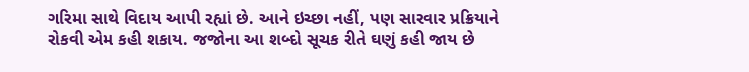ગરિમા સાથે વિદાય આપી રહ્યાં છે. આને ઇચ્છા નહીં, પણ સારવાર પ્રક્રિયાને રોકવી એમ કહી શકાય. જજોના આ શબ્દો સૂચક રીતે ઘણું કહી જાય છે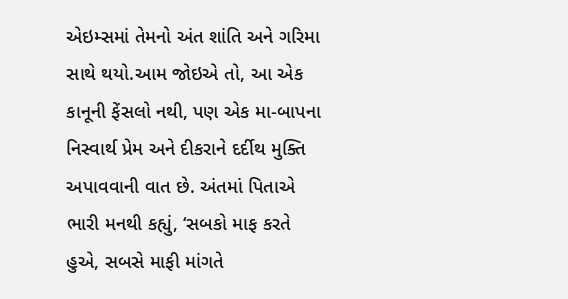એઇમ્સમાં તેમનો અંત શાંતિ અને ગરિમા સાથે થયો.આમ જોઇએ તો, આ એક કાનૂની ફેંસલો નથી, પણ એક મા-બાપના નિસ્વાર્થ પ્રેમ અને દીકરાને દર્દીથ મુક્તિ અપાવવાની વાત છે. અંતમાં પિતાએ ભારી મનથી કહ્યું, ‘સબકો માફ કરતે હુએ, સબસે માફી માંગતે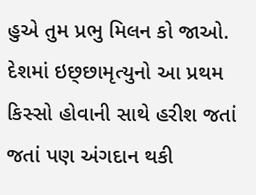હુએ તુમ પ્રભુ મિલન કો જાઓ. દેશમાં ઇછ્છામૃત્યુનો આ પ્રથમ કિસ્સો હોવાની સાથે હરીશ જતાં જતાં પણ અંગદાન થકી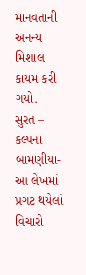માનવતાની અનન્ય મિશાલ કાયમ કરી ગયો.
સુરત – કલ્પના બામણીયા- આ લેખમાં પ્રગટ થયેલાં વિચારો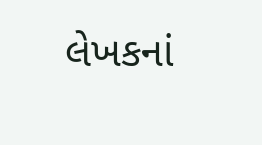લેખકનાં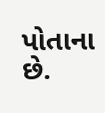પોતાના છે.